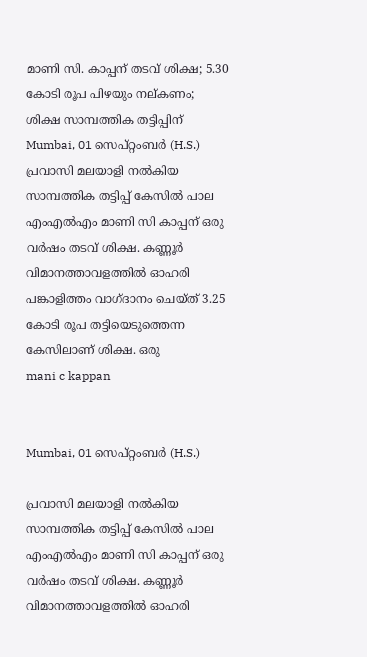മാണി സി. കാപ്പന് തടവ് ശിക്ഷ; 5.30 കോടി രൂപ പിഴയും നല്കണം; ശിക്ഷ സാമ്പത്തിക തട്ടിപ്പിന്
Mumbai, 01 സെപ്റ്റംബര്‍ (H.S.) പ്രവാസി മലയാളി നല്‍കിയ സാമ്പത്തിക തട്ടിപ്പ് കേസില്‍ പാല എംഎല്‍എം മാണി സി കാപ്പന് ഒരു വര്‍ഷം തടവ് ശിക്ഷ. കണ്ണൂര്‍ വിമാനത്താവളത്തില്‍ ഓഹരി പങ്കാളിത്തം വാഗ്ദാനം ചെയ്ത് 3.25 കോടി രൂപ തട്ടിയെടുത്തെന്ന കേസിലാണ് ശിക്ഷ. ഒരു
mani c kappan


Mumbai, 01 സെപ്റ്റംബര്‍ (H.S.)

പ്രവാസി മലയാളി നല്‍കിയ സാമ്പത്തിക തട്ടിപ്പ് കേസില്‍ പാല എംഎല്‍എം മാണി സി കാപ്പന് ഒരു വര്‍ഷം തടവ് ശിക്ഷ. കണ്ണൂര്‍ വിമാനത്താവളത്തില്‍ ഓഹരി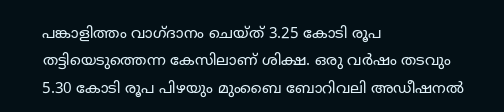പങ്കാളിത്തം വാഗ്ദാനം ചെയ്ത് 3.25 കോടി രൂപ തട്ടിയെടുത്തെന്ന കേസിലാണ് ശിക്ഷ. ഒരു വര്‍ഷം തടവും 5.30 കോടി രൂപ പിഴയും മുംബൈ ബോറിവലി അഡീഷനല്‍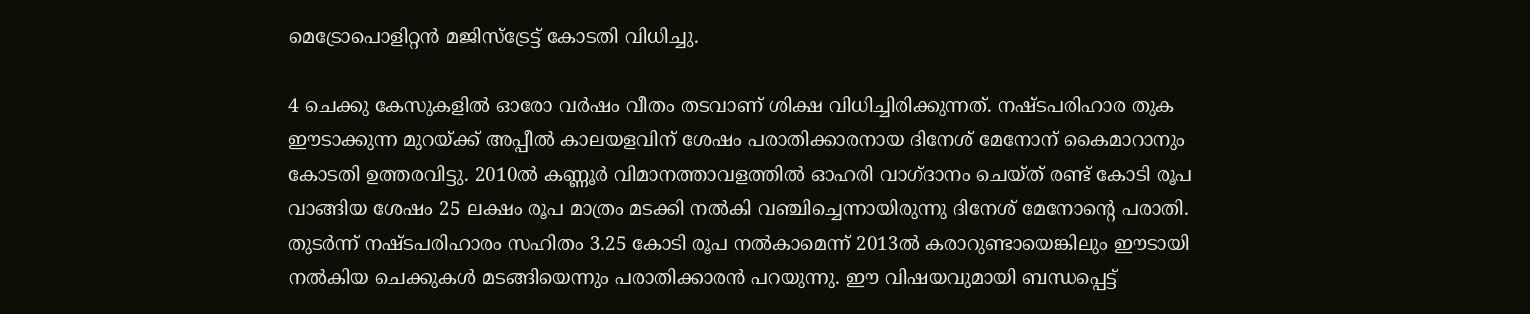മെട്രോപൊളിറ്റന്‍ മജിസ്‌ട്രേട്ട് കോടതി വിധിച്ചു.

4 ചെക്കു കേസുകളില്‍ ഓരോ വര്‍ഷം വീതം തടവാണ് ശിക്ഷ വിധിച്ചിരിക്കുന്നത്. നഷ്ടപരിഹാര തുക ഈടാക്കുന്ന മുറയ്ക്ക് അപ്പീല്‍ കാലയളവിന് ശേഷം പരാതിക്കാരനായ ദിനേശ് മേനോന് കൈമാറാനും കോടതി ഉത്തരവിട്ടു. 2010ല്‍ കണ്ണൂര്‍ വിമാനത്താവളത്തില്‍ ഓഹരി വാഗ്ദാനം ചെയ്ത് രണ്ട് കോടി രൂപ വാങ്ങിയ ശേഷം 25 ലക്ഷം രൂപ മാത്രം മടക്കി നല്‍കി വഞ്ചിച്ചെന്നായിരുന്നു ദിനേശ് മേനോന്റെ പരാതി. തുടര്‍ന്ന് നഷ്ടപരിഹാരം സഹിതം 3.25 കോടി രൂപ നല്‍കാമെന്ന് 2013ല്‍ കരാറുണ്ടായെങ്കിലും ഈടായി നല്‍കിയ ചെക്കുകള്‍ മടങ്ങിയെന്നും പരാതിക്കാരന്‍ പറയുന്നു. ഈ വിഷയവുമായി ബന്ധപ്പെട്ട്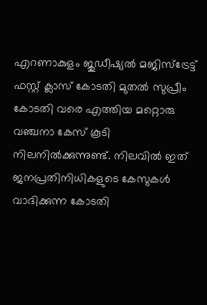എറണാകുളം ജുഡീഷ്യല്‍ മജിസ്ട്രേട്ട് ഫസ്റ്റ് ക്ലാസ് കോടതി മുതല്‍ സുപ്രീം കോടതി വരെ എത്തിയ മറ്റൊരു വഞ്ചനാ കേസ് കൂടി നിലനില്‍ക്കുന്നുണ്ട്. നിലവില്‍ ഇത് ജനപ്രതിനിധികളുടെ കേസുകള്‍ വാദിക്കുന്ന കോടതി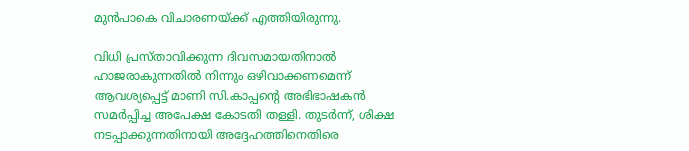മുന്‍പാകെ വിചാരണയ്ക്ക് എത്തിയിരുന്നു.

വിധി പ്രസ്താവിക്കുന്ന ദിവസമായതിനാല്‍ ഹാജരാകുന്നതില്‍ നിന്നും ഒഴിവാക്കണമെന്ന് ആവശ്യപ്പെട്ട് മാണി സി.കാപ്പന്റെ അഭിഭാഷകന്‍ സമര്‍പ്പിച്ച അപേക്ഷ കോടതി തള്ളി. തുടര്‍ന്ന്, ശിക്ഷ നടപ്പാക്കുന്നതിനായി അദ്ദേഹത്തിനെതിരെ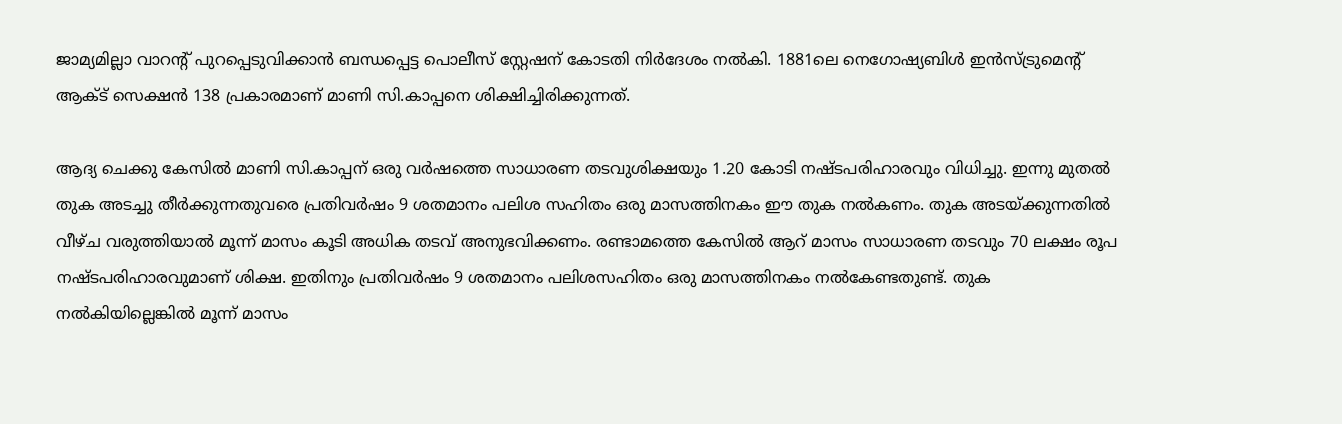ജാമ്യമില്ലാ വാറന്റ് പുറപ്പെടുവിക്കാന്‍ ബന്ധപ്പെട്ട പൊലീസ് സ്റ്റേഷന് കോടതി നിര്‍ദേശം നല്‍കി. 1881ലെ നെഗോഷ്യബിള്‍ ഇന്‍സ്ട്രുമെന്റ് ആക്ട് സെക്ഷന്‍ 138 പ്രകാരമാണ് മാണി സി.കാപ്പനെ ശിക്ഷിച്ചിരിക്കുന്നത്.

ആദ്യ ചെക്കു കേസില്‍ മാണി സി.കാപ്പന് ഒരു വര്‍ഷത്തെ സാധാരണ തടവുശിക്ഷയും 1.20 കോടി നഷ്ടപരിഹാരവും വിധിച്ചു. ഇന്നു മുതല്‍ തുക അടച്ചു തീര്‍ക്കുന്നതുവരെ പ്രതിവര്‍ഷം 9 ശതമാനം പലിശ സഹിതം ഒരു മാസത്തിനകം ഈ തുക നല്‍കണം. തുക അടയ്ക്കുന്നതില്‍ വീഴ്ച വരുത്തിയാല്‍ മൂന്ന് മാസം കൂടി അധിക തടവ് അനുഭവിക്കണം. രണ്ടാമത്തെ കേസില്‍ ആറ് മാസം സാധാരണ തടവും 70 ലക്ഷം രൂപ നഷ്ടപരിഹാരവുമാണ് ശിക്ഷ. ഇതിനും പ്രതിവര്‍ഷം 9 ശതമാനം പലിശസഹിതം ഒരു മാസത്തിനകം നല്‍കേണ്ടതുണ്ട്. തുക നല്‍കിയില്ലെങ്കില്‍ മൂന്ന് മാസം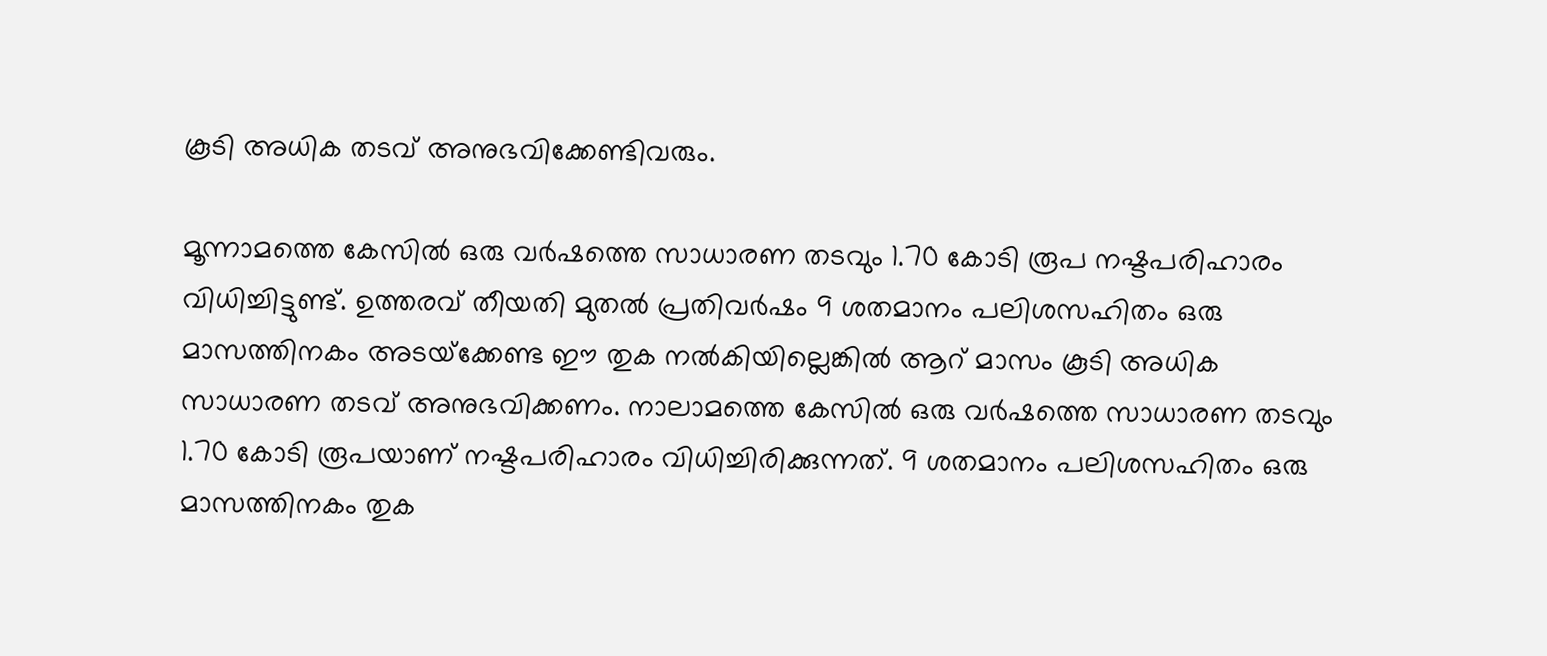കൂടി അധിക തടവ് അനുഭവിക്കേണ്ടിവരും.

മൂന്നാമത്തെ കേസില്‍ ഒരു വര്‍ഷത്തെ സാധാരണ തടവും 1.70 കോടി രൂപ നഷ്ടപരിഹാരം വിധിച്ചിട്ടുണ്ട്. ഉത്തരവ് തീയതി മുതല്‍ പ്രതിവര്‍ഷം 9 ശതമാനം പലിശസഹിതം ഒരു മാസത്തിനകം അടയ്‌ക്കേണ്ട ഈ തുക നല്‍കിയില്ലെങ്കില്‍ ആറ് മാസം കൂടി അധിക സാധാരണ തടവ് അനുഭവിക്കണം. നാലാമത്തെ കേസില്‍ ഒരു വര്‍ഷത്തെ സാധാരണ തടവും 1.70 കോടി രൂപയാണ് നഷ്ടപരിഹാരം വിധിച്ചിരിക്കുന്നത്. 9 ശതമാനം പലിശസഹിതം ഒരു മാസത്തിനകം തുക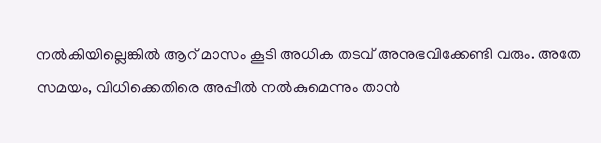നല്‍കിയില്ലെങ്കില്‍ ആറ് മാസം കൂടി അധിക തടവ് അനുഭവിക്കേണ്ടി വരും. അതേ സമയം, വിധിക്കെതിരെ അപ്പീല്‍ നല്‍കുമെന്നും താന്‍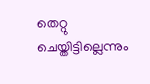തെറ്റു ചെയ്തിട്ടില്ലെന്നും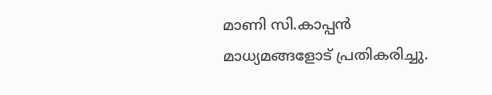മാണി സി.കാപ്പന്‍ മാധ്യമങ്ങളോട് പ്രതികരിച്ചു.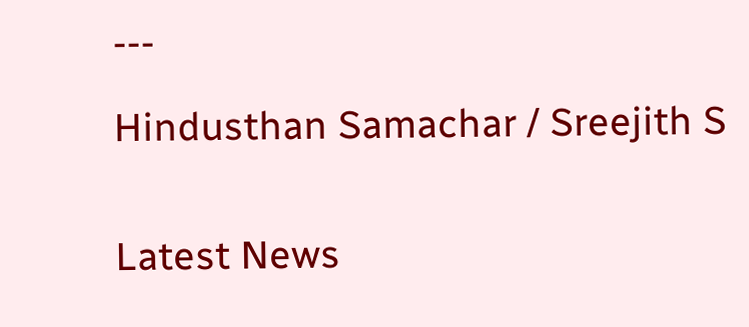---

Hindusthan Samachar / Sreejith S


Latest News